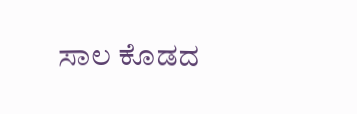ಸಾಲ ಕೊಡದ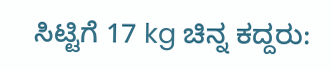ಸಿಟ್ಟಿಗೆ 17 kg ಚಿನ್ನ ಕದ್ದರು: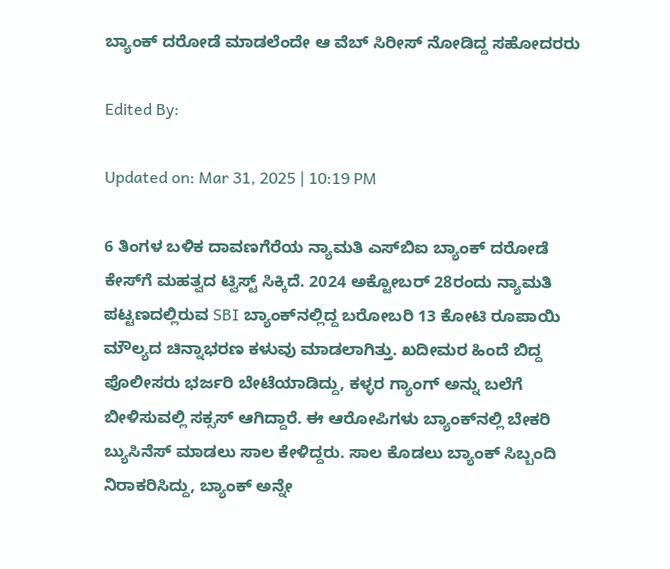ಬ್ಯಾಂಕ್ ದರೋಡೆ ಮಾಡಲೆಂದೇ ಆ ವೆಬ್ ಸಿರೀಸ್ ನೋಡಿದ್ದ ಸಹೋದರರು

Edited By:

Updated on: Mar 31, 2025 | 10:19 PM

6 ತಿಂಗಳ ಬಳಿಕ ದಾವಣಗೆರೆಯ ನ್ಯಾಮತಿ ಎಸ್‌ಬಿಐ ಬ್ಯಾಂಕ್ ದರೋಡೆ ಕೇಸ್‌ಗೆ ಮಹತ್ವದ ಟ್ವಿಸ್ಟ್ ಸಿಕ್ಕಿದೆ. 2024 ಅಕ್ಟೋಬರ್ 28ರಂದು ನ್ಯಾಮತಿ ಪಟ್ಟಣದಲ್ಲಿರುವ SBI ಬ್ಯಾಂಕ್‌ನಲ್ಲಿದ್ದ ಬರೋಬರಿ 13 ಕೋಟಿ ರೂಪಾಯಿ ಮೌಲ್ಯದ ಚಿನ್ನಾಭರಣ ಕಳುವು ಮಾಡಲಾಗಿತ್ತು. ಖದೀಮರ ಹಿಂದೆ ಬಿದ್ದ ಪೊಲೀಸರು ಭರ್ಜರಿ ಬೇಟೆಯಾಡಿದ್ದು, ಕಳ್ಳರ ಗ್ಯಾಂಗ್‌ ಅನ್ನು ಬಲೆಗೆ ಬೀಳಿಸುವಲ್ಲಿ ಸಕ್ಸಸ್ ಆಗಿದ್ದಾರೆ. ಈ ಆರೋಪಿಗಳು ಬ್ಯಾಂಕ್‌ನಲ್ಲಿ ಬೇಕರಿ ಬ್ಯುಸಿನೆಸ್‌ ಮಾಡಲು ಸಾಲ ಕೇಳಿದ್ದರು. ಸಾಲ ಕೊಡಲು ಬ್ಯಾಂಕ್ ಸಿಬ್ಬಂದಿ ನಿರಾಕರಿಸಿದ್ದು, ಬ್ಯಾಂಕ್‌ ಅನ್ನೇ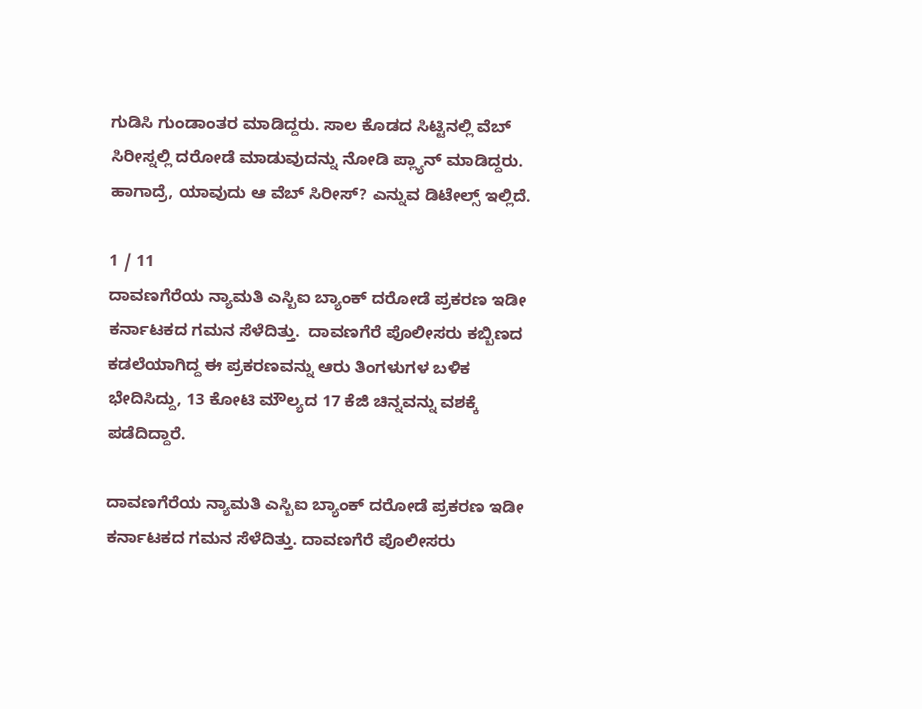ಗುಡಿಸಿ ಗುಂಡಾಂತರ ಮಾಡಿದ್ದರು. ಸಾಲ ಕೊಡದ ಸಿಟ್ಟಿನಲ್ಲಿ ವೆಬ್ ಸಿರೀಸ್ನಲ್ಲಿ ದರೋಡೆ ಮಾಡುವುದನ್ನು ನೋಡಿ ಪ್ಲ್ಯಾನ್ ಮಾಡಿದ್ದರು. ಹಾಗಾದ್ರೆ, ಯಾವುದು ಆ ವೆಬ್ ಸಿರೀಸ್? ಎನ್ನುವ ಡಿಟೇಲ್ಸ್ ಇಲ್ಲಿದೆ.

1 / 11
ದಾವಣಗೆರೆಯ ನ್ಯಾಮತಿ ಎಸ್ಬಿಐ ಬ್ಯಾಂಕ್ ದರೋಡೆ ಪ್ರಕರಣ ಇಡೀ ಕರ್ನಾಟಕದ ಗಮನ ಸೆಳೆದಿತ್ತು.  ದಾವಣಗೆರೆ ಪೊಲೀಸರು ಕಬ್ಬಿಣದ ಕಡಲೆಯಾಗಿದ್ದ ಈ ಪ್ರಕರಣವನ್ನು ಆರು ತಿಂಗಳುಗಳ ಬಳಿಕ ಭೇದಿಸಿದ್ದು, 13 ಕೋಟಿ ಮೌಲ್ಯದ 17 ಕೆಜಿ ಚಿ‌ನ್ನವನ್ನು ವಶಕ್ಕೆ ಪಡೆದಿದ್ದಾರೆ.

ದಾವಣಗೆರೆಯ ನ್ಯಾಮತಿ ಎಸ್ಬಿಐ ಬ್ಯಾಂಕ್ ದರೋಡೆ ಪ್ರಕರಣ ಇಡೀ ಕರ್ನಾಟಕದ ಗಮನ ಸೆಳೆದಿತ್ತು. ದಾವಣಗೆರೆ ಪೊಲೀಸರು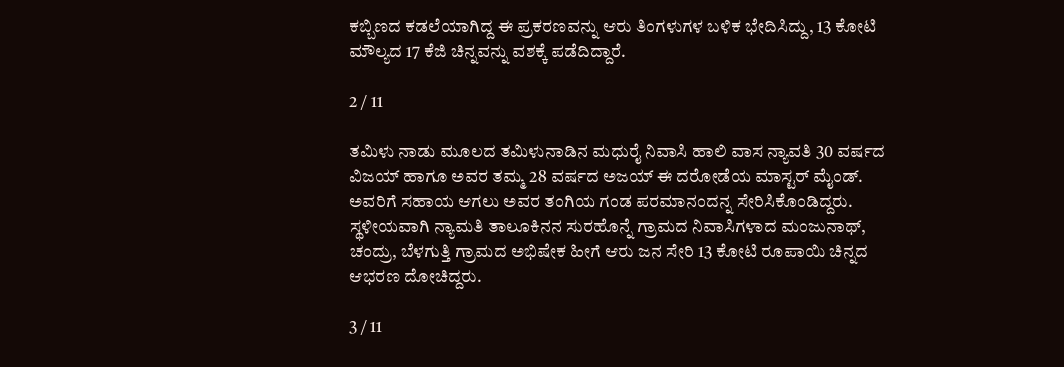ಕಬ್ಬಿಣದ ಕಡಲೆಯಾಗಿದ್ದ ಈ ಪ್ರಕರಣವನ್ನು ಆರು ತಿಂಗಳುಗಳ ಬಳಿಕ ಭೇದಿಸಿದ್ದು, 13 ಕೋಟಿ ಮೌಲ್ಯದ 17 ಕೆಜಿ ಚಿ‌ನ್ನವನ್ನು ವಶಕ್ಕೆ ಪಡೆದಿದ್ದಾರೆ.

2 / 11

ತಮಿಳು ನಾಡು ಮೂಲದ ತಮಿಳುನಾಡಿನ ಮಧುರೈ ನಿವಾಸಿ ಹಾಲಿ ವಾಸ ನ್ಯಾವತಿ 30 ವರ್ಷದ ವಿಜಯ್ ಹಾಗೂ ಅವರ ತಮ್ಮ 28 ವರ್ಷದ ಅಜಯ್ ಈ ದರೋಡೆಯ ಮಾಸ್ಟರ್ ಮೈಂಡ್. ಅವರಿಗೆ ಸಹಾಯ ಆಗಲು ಅವರ ತಂಗಿಯ ಗಂಡ ಪರಮಾನಂದನ್ನ ಸೇರಿಸಿಕೊಂಡಿದ್ದರು. ಸ್ಥಳೀಯವಾಗಿ ನ್ಯಾಮತಿ ತಾಲೂಕಿನನ ಸುರಹೊನ್ನೆ ಗ್ರಾಮದ ನಿವಾಸಿಗಳಾದ ಮಂಜುನಾಥ್, ಚಂದ್ರು, ಬೆಳಗುತ್ತಿ ಗ್ರಾಮದ ಅಭಿಷೇಕ ಹೀಗೆ ಆರು ಜನ ಸೇರಿ 13 ಕೋಟಿ ರೂಪಾಯಿ ಚಿನ್ನದ ಆಭರಣ ದೋಚಿದ್ದರು.

3 / 11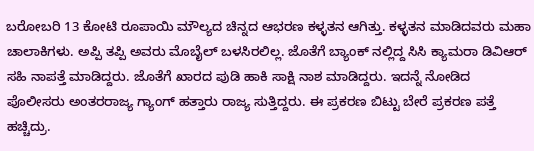ಬರೋಬರಿ 13 ಕೋಟಿ ರೂಪಾಯಿ ಮೌಲ್ಯದ ಚಿನ್ನದ ಆಭರಣ ಕಳ್ಳತನ ಆಗಿತ್ತು. ಕಳ್ಳತನ ಮಾಡಿದವರು ಮಹಾ ಚಾಲಾಕಿಗಳು. ಅಪ್ಪಿ ತಪ್ಪಿ ಅವರು ಮೊಬೈಲ್ ಬಳಸಿರಲಿಲ್ಲ. ಜೊತೆಗೆ ಬ್ಯಾಂಕ್ ನಲ್ಲಿದ್ದ ಸಿಸಿ ಕ್ಯಾಮರಾ ಡಿವಿಆರ್ ಸಹಿ ನಾಪತ್ತೆ ಮಾಡಿದ್ದರು. ಜೊತೆಗೆ ಖಾರದ ಪುಡಿ ಹಾಕಿ ಸಾಕ್ಷಿ ನಾಶ ಮಾಡಿದ್ದರು. ಇದನ್ನೆ ನೋಡಿದ ಪೊಲೀಸರು ಅಂತರರಾಜ್ಯ ಗ್ಯಾಂಗ್ ಹತ್ತಾರು ರಾಜ್ಯ ಸುತ್ತಿದ್ದರು. ಈ ಪ್ರಕರಣ ಬಿಟ್ಟು ಬೇರೆ ಪ್ರಕರಣ ಪತ್ತೆ ಹಚ್ಚಿದ್ರು.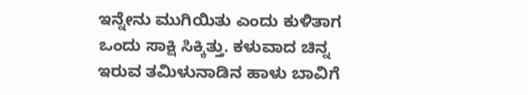ಇನ್ನೇನು ಮುಗಿಯಿತು ಎಂದು ಕುಳಿತಾಗ ಒಂದು ಸಾಕ್ಷಿ ಸಿಕ್ಕಿತ್ತು. ಕಳುವಾದ ಚಿನ್ನ ಇರುವ ತಮಿಳುನಾಡಿನ ಹಾಳು ಬಾವಿಗೆ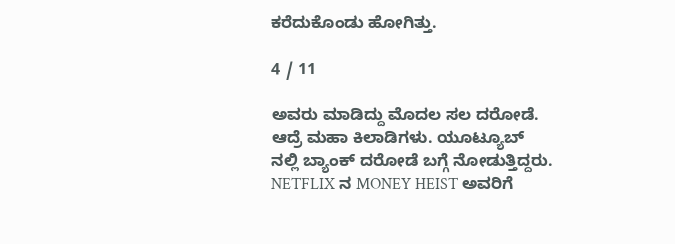ಕರೆದುಕೊಂಡು ಹೋಗಿತ್ತು.

4 / 11

ಅವರು ಮಾಡಿದ್ದು ಮೊದಲ ಸಲ ದರೋಡೆ. ಆದ್ರೆ ಮಹಾ ಕಿಲಾಡಿಗಳು. ಯೂಟ್ಯೂಬ್ ನಲ್ಲಿ ಬ್ಯಾಂಕ್ ದರೋಡೆ ಬಗ್ಗೆ ನೋಡುತ್ತಿದ್ದರು. NETFLIX ನ MONEY HEIST ಅವರಿಗೆ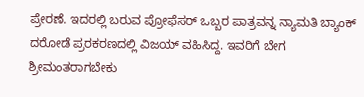ಪ್ರೇರಣೆ. ಇದರಲ್ಲಿ ಬರುವ ಪ್ರೋಫೆಸರ್ ಒಬ್ಬರ ಪಾತ್ರವನ್ನ ನ್ಯಾಮತಿ ಬ್ಯಾಂಕ್ ದರೋಡೆ ಪ್ರರಕರಣದಲ್ಲಿ ವಿಜಯ್ ವಹಿಸಿದ್ದ. ಇವರಿಗೆ ಬೇಗ ಶ್ರೀಮಂತರಾಗಬೇಕು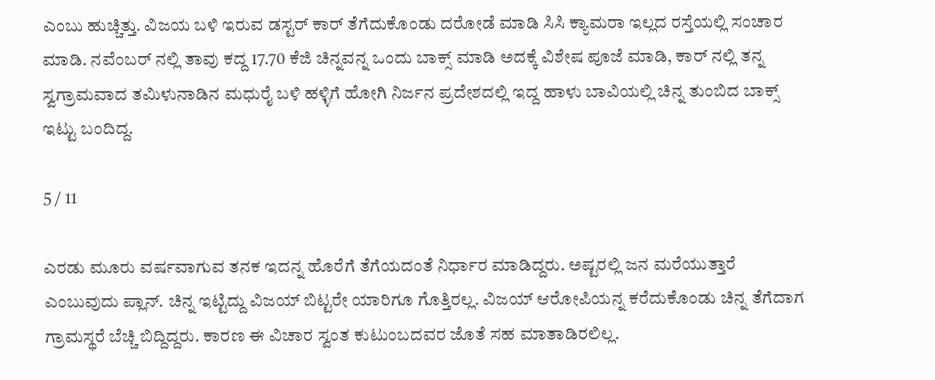ಎಂಬು ಹುಚ್ಚಿತ್ತು. ವಿಜಯ ಬಳಿ ಇರುವ ಡಸ್ಟರ್ ಕಾರ್ ತೆಗೆದುಕೊಂಡು ದರೋಡೆ ಮಾಡಿ ಸಿಸಿ ಕ್ಯಾಮರಾ ಇಲ್ಲದ ರಸ್ತೆಯಲ್ಲಿ ಸಂಚಾರ ಮಾಡಿ. ನವೆಂಬರ್ ನಲ್ಲಿ ತಾವು ಕದ್ದ 17.70 ಕೆಜಿ ಚಿನ್ನವನ್ನ ಒಂದು ಬಾಕ್ಸ್ ಮಾಡಿ ಅದಕ್ಕೆ ವಿಶೇಷ ಪೂಜೆ ಮಾಡಿ, ಕಾರ್ ನಲ್ಲಿ ತನ್ನ ಸ್ವಗ್ರಾಮವಾದ ತಮಿಳುನಾಡಿನ ಮಧುರೈ ಬಳಿ ಹಳ್ಳಿಗೆ ಹೋಗಿ ನಿರ್ಜನ ಪ್ರದೇಶದಲ್ಲಿ ಇದ್ದ ಹಾಳು ಬಾವಿಯಲ್ಲಿ ಚಿನ್ನ ತುಂಬಿದ ಬಾಕ್ಸ್ ಇಟ್ಟು ಬಂದಿದ್ದ.

5 / 11

ಎರಡು ಮೂರು ವರ್ಷವಾಗುವ ತನಕ ಇದನ್ನ ಹೊರೆಗೆ ತೆಗೆಯದಂತೆ ನಿರ್ಧಾರ ಮಾಡಿದ್ದರು. ಅಷ್ಟರಲ್ಲಿ ಜನ ಮರೆಯುತ್ತಾರೆ ಎಂಬುವುದು ಪ್ಲಾನ್. ಚಿನ್ನ ಇಟ್ಟಿದ್ದು ವಿಜಯ್ ಬಿಟ್ಟರೇ ಯಾರಿಗೂ ಗೊತ್ತಿರಲ್ಲ. ವಿಜಯ್ ಆರೋಪಿಯನ್ನ ಕರೆದುಕೊಂಡು ಚಿನ್ನ ತೆಗೆದಾಗ ಗ್ರಾಮಸ್ಥರೆ ಬೆಚ್ಚಿ ಬಿದ್ದಿದ್ದರು. ಕಾರಣ ಈ ವಿಚಾರ ಸ್ವಂತ ಕುಟುಂಬದವರ ಜೊತೆ ಸಹ ಮಾತಾಡಿರಲಿಲ್ಲ.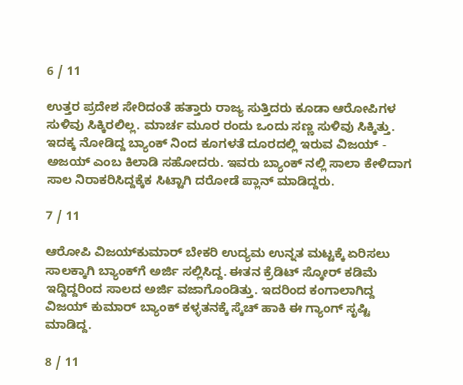6 / 11

ಉತ್ತರ ಪ್ರದೇಶ ಸೇರಿದಂತೆ ಹತ್ತಾರು ರಾಜ್ಯ ಸುತ್ತಿದರು ಕೂಡಾ ಆರೋಪಿಗಳ ಸುಳಿವು ಸಿಕ್ಕಿರಲಿಲ್ಲ. ಮಾರ್ಚ ಮೂರ ರಂದು ಒಂದು ಸಣ್ಣ ಸುಳಿವು ಸಿಕ್ಕಿತ್ತು. ಇದಕ್ಕ ನೋಡಿದ್ದ ಬ್ಯಾಂಕ್ ನಿಂದ ಕೂಗಳತೆ ದೂರದಲ್ಲಿ ಇರುವ ವಿಜಯ್ - ಅಜಯ್ ಎಂಬ ಕಿಲಾಡಿ ಸಹೋದರು. ಇವರು ಬ್ಯಾಂಕ್ ನಲ್ಲಿ ಸಾಲಾ ಕೇಳಿದಾಗ ಸಾಲ ನಿರಾಕರಿಸಿದ್ದಕ್ಕೆಕ ಸಿಟ್ಟಾಗಿ ದರೋಡೆ ಪ್ಲಾನ್ ಮಾಡಿದ್ದರು.

7 / 11

ಆರೋಪಿ ವಿಜಯ್‌ಕುಮಾರ್ ಬೇಕರಿ ಉದ್ಯಮ ಉನ್ನತ ಮಟ್ಟಕ್ಕೆ ಏರಿಸಲು ಸಾಲಕ್ಕಾಗಿ ಬ್ಯಾಂಕ್‌ಗೆ ಅರ್ಜಿ ಸಲ್ಲಿಸಿದ್ದ. ಈತನ ಕ್ರೆಡಿಟ್ ಸ್ಕೋರ್ ಕಡಿಮೆ ಇದ್ದಿದ್ದರಿಂದ ಸಾಲದ ಅರ್ಜಿ ವಜಾಗೊಂಡಿತ್ತು. ಇದರಿಂದ ಕಂಗಾಲಾಗಿದ್ದ ವಿಜಯ್ ಕುಮಾರ್ ಬ್ಯಾಂಕ್‌ ಕಳ್ಳತನಕ್ಕೆ ಸ್ಕೆಚ್ ಹಾಕಿ ಈ ಗ್ಯಾಂಗ್ ಸೃಷ್ಟಿ ಮಾಡಿದ್ದ.

8 / 11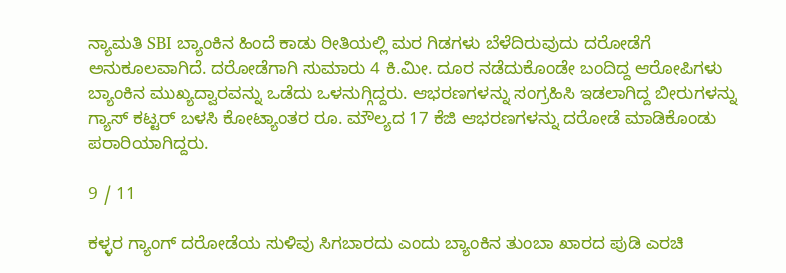ನ್ಯಾಮತಿ SBI ಬ್ಯಾಂಕಿನ ಹಿಂದೆ ಕಾಡು ರೀತಿಯಲ್ಲಿ ಮರ ಗಿಡಗಳು ಬೆಳೆದಿರುವುದು ದರೋಡೆಗೆ ಅನುಕೂಲವಾಗಿದೆ. ದರೋಡೆಗಾಗಿ ಸುಮಾರು 4 ಕಿ.ಮೀ. ದೂರ ನಡೆದುಕೊಂಡೇ ಬಂದಿದ್ದ ಆರೋಪಿಗಳು ಬ್ಯಾಂಕಿನ ಮುಖ್ಯದ್ವಾರವನ್ನು ಒಡೆದು ಒಳನುಗ್ಗಿದ್ದರು. ಆಭರಣಗಳನ್ನು ಸಂಗ್ರಹಿಸಿ ಇಡಲಾಗಿದ್ದ ಬೀರುಗಳನ್ನು ಗ್ಯಾಸ್ ಕಟ್ಟರ್ ಬಳಸಿ ಕೋಟ್ಯಾಂತರ ರೂ. ಮೌಲ್ಯದ 17 ಕೆಜಿ ಆಭರಣಗಳನ್ನು ದರೋಡೆ ಮಾಡಿಕೊಂಡು ಪರಾರಿಯಾಗಿದ್ದರು.

9 / 11

ಕಳ್ಳರ ಗ್ಯಾಂಗ್‌ ದರೋಡೆಯ ಸುಳಿವು ಸಿಗಬಾರದು ಎಂದು ಬ್ಯಾಂಕಿನ ತುಂಬಾ ಖಾರದ ಪುಡಿ ಎರಚಿ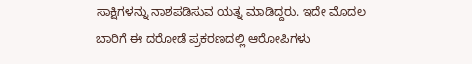ಸಾಕ್ಷಿಗಳನ್ನು ನಾಶಪಡಿಸುವ ಯತ್ನ ಮಾಡಿದ್ದರು. ಇದೇ ಮೊದಲ ಬಾರಿಗೆ ಈ ದರೋಡೆ ಪ್ರಕರಣದಲ್ಲಿ ಆರೋಪಿಗಳು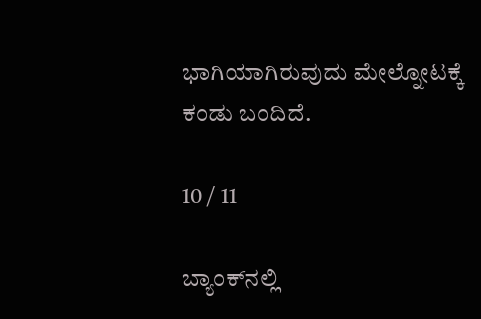ಭಾಗಿಯಾಗಿರುವುದು ಮೇಲ್ನೋಟಕ್ಕೆ ಕಂಡು ಬಂದಿದೆ.

10 / 11

ಬ್ಯಾಂಕ್‌ನಲ್ಲಿ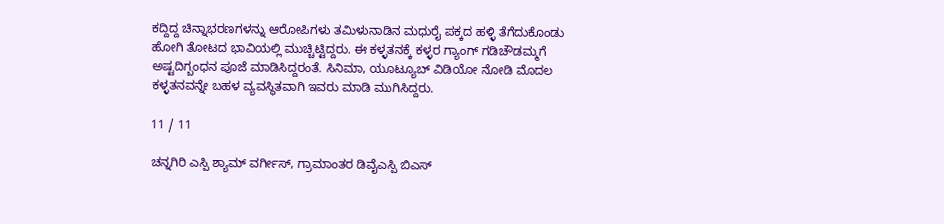ಕದ್ದಿದ್ದ ಚಿನ್ನಾಭರಣಗಳನ್ನು ಆರೋಪಿಗಳು ತಮಿಳುನಾಡಿನ ಮಧುರೈ ಪಕ್ಕದ ಹಳ್ಳಿ ತೆಗೆದುಕೊಂಡು ಹೋಗಿ ತೋಟದ ಭಾವಿಯಲ್ಲಿ ಮುಚ್ಚಿಟ್ಟಿದ್ದರು. ಈ ಕಳ್ಳತನಕ್ಕೆ ಕಳ್ಳರ ಗ್ಯಾಂಗ್‌ ಗಡಿಚೌಡಮ್ಮಗೆ ಅಷ್ಟದಿಗ್ಬಂಧನ ಪೂಜೆ ಮಾಡಿಸಿದ್ದರಂತೆ. ಸಿನಿಮಾ, ಯೂಟ್ಯೂಬ್ ವಿಡಿಯೋ ನೋಡಿ ಮೊದಲ ಕಳ್ಳತನವನ್ನೇ ಬಹಳ ವ್ಯವಸ್ಥಿತವಾಗಿ ಇವರು ಮಾಡಿ ಮುಗಿಸಿದ್ದರು.

11 / 11

ಚನ್ನಗಿರಿ ಎಸ್ಪಿ ಶ್ಯಾಮ್ ವರ್ಗೀಸ್‌, ಗ್ರಾಮಾಂತರ ಡಿವೈಎಸ್ಪಿ ಬಿಎಸ್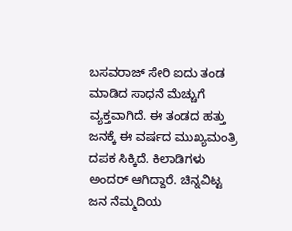ಬಸವರಾಜ್ ಸೇರಿ ಐದು ತಂಡ ಮಾಡಿದ ಸಾಧನೆ ಮೆಚ್ಚುಗೆ ವ್ಯಕ್ತವಾಗಿದೆ. ಈ ತಂಡದ ಹತ್ತು ಜನಕ್ಕೆ ಈ ವರ್ಷದ ಮುಖ್ಯಮಂತ್ರಿ ದಪಕ ಸಿಕ್ಕಿದೆ. ಕಿಲಾಡಿಗಳು ಅಂದರ್ ಆಗಿದ್ದಾರೆ. ಚಿನ್ನವಿಟ್ಟ ಜನ ನೆಮ್ಮದಿಯ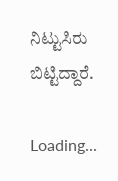ನಿಟ್ಟುಸಿರು ಬಿಟ್ಟಿದ್ದಾರೆ.

Loading...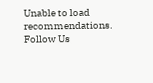Unable to load recommendations.
Follow Us